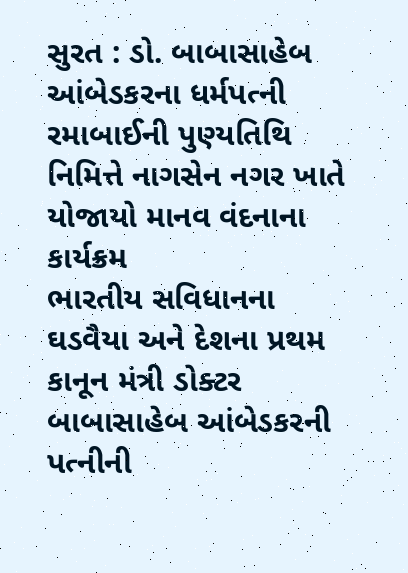સુરત : ડો. બાબાસાહેબ આંબેડકરના ધર્મપત્ની રમાબાઈની પુણ્યતિથિ નિમિત્તે નાગસેન નગર ખાતે યોજાયો માનવ વંદનાના કાર્યક્રમ
ભારતીય સવિધાનના ઘડવૈયા અને દેશના પ્રથમ કાનૂન મંત્રી ડોક્ટર બાબાસાહેબ આંબેડકરની પત્નીની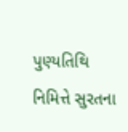પુણ્યતિથિ નિમિત્તે સુરતના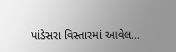પાંડેસરા વિસ્તારમાં આવેલ…